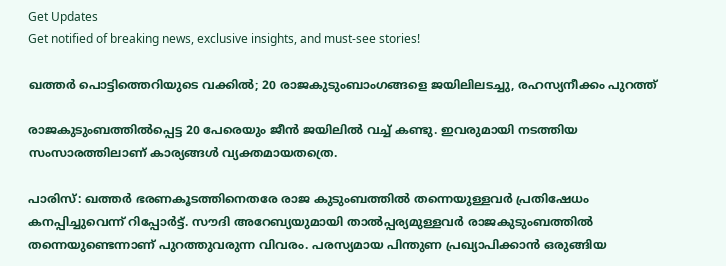Get Updates
Get notified of breaking news, exclusive insights, and must-see stories!

ഖത്തര്‍ പൊട്ടിത്തെറിയുടെ വക്കില്‍; 20 രാജകുടുംബാംഗങ്ങളെ ജയിലിലടച്ചു, രഹസ്യനീക്കം പുറത്ത്

രാജകുടുംബത്തില്‍പ്പെട്ട 20 പേരെയും ജീന്‍ ജയിലില്‍ വച്ച് കണ്ടു. ഇവരുമായി നടത്തിയ സംസാരത്തിലാണ് കാര്യങ്ങള്‍ വ്യക്തമായതത്രെ.

പാരിസ്: ഖത്തര്‍ ഭരണകൂടത്തിനെതരേ രാജ കുടുംബത്തില്‍ തന്നെയുള്ളവര്‍ പ്രതിഷേധം കനപ്പിച്ചുവെന്ന് റിപ്പോര്‍ട്ട്. സൗദി അറേബ്യയുമായി താല്‍പ്പര്യമുള്ളവര്‍ രാജകുടുംബത്തില്‍ തന്നെയുണ്ടെന്നാണ് പുറത്തുവരുന്ന വിവരം. പരസ്യമായ പിന്തുണ പ്രഖ്യാപിക്കാന്‍ ഒരുങ്ങിയ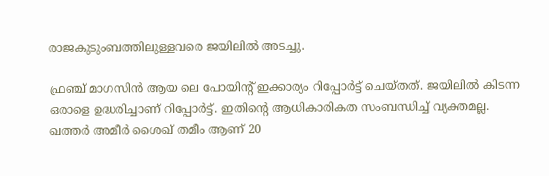രാജകുടുംബത്തിലുള്ളവരെ ജയിലില്‍ അടച്ചു.

ഫ്രഞ്ച് മാഗസിന്‍ ആയ ലെ പോയിന്റ് ഇക്കാര്യം റിപ്പോര്‍ട്ട് ചെയ്തത്. ജയിലില്‍ കിടന്ന ഒരാളെ ഉദ്ധരിച്ചാണ് റിപ്പോര്‍ട്ട്. ഇതിന്റെ ആധികാരികത സംബന്ധിച്ച് വ്യക്തമല്ല. ഖത്തര്‍ അമീര്‍ ശൈഖ് തമീം ആണ് 20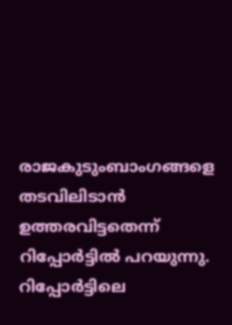രാജകുടുംബാംഗങ്ങളെ തടവിലിടാന്‍ ഉത്തരവിട്ടതെന്ന് റിപ്പോര്‍ട്ടില്‍ പറയുന്നു. റിപ്പോര്‍ട്ടിലെ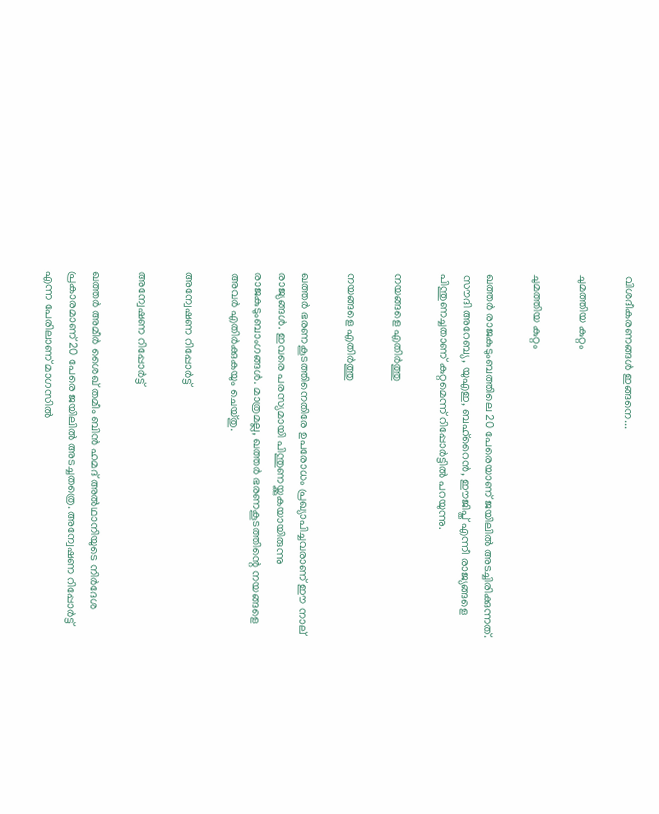വിശദീകരണങ്ങള്‍ ഇങ്ങനെ...

ചുമത്തിയ കുറ്റം

ചുമത്തിയ കുറ്റം

ഖത്തര്‍ രാജകുടുംബത്തിലെ 20 പേരെയാണ് ജയിലില്‍ അടച്ചിരിക്കുന്നത്. സൗദി അറേബ്യ, യുഎഇ, ബഹ്‌റൈന്‍, ഈജിപ്ത് എന്നീ രാജ്യങ്ങളെ പിന്തുണച്ചതാണ് കുറ്റമെന്ന് റിപ്പോര്‍ട്ടില്‍ പറയുന്നു.

നയങ്ങളെ എതിര്‍ത്തു

നയങ്ങളെ എതിര്‍ത്തു

ഖത്തര്‍ ഭരണകൂടത്തിനെതിരേ ഉപരോധം പ്രഖ്യാപിച്ചവരാണ് ഈ നാല് രാജ്യങ്ങള്‍. ഇവരെ പരസ്യമായി പിന്തുണയ്ക്കുകയായിരുന്നു രാജകുടുംബാംഗങ്ങള്‍. മാത്രമല്ല, ഖത്തര്‍ ഭരണകൂടത്തിന്റെ നയങ്ങളെ അവര്‍ എതിര്‍ക്കുകയും ചെയ്തു.

അന്വേഷണ റിപ്പോര്‍ട്ട്

അന്വേഷണ റിപ്പോര്‍ട്ട്

ഖത്തര്‍ അമീര്‍ ശൈഖ് തമീം ബിന്‍ ഹമദ് അല്‍ഥാനിയുടെ നിര്‍ദേശ പ്രകാരമാണ് 20 പേരെ ജയിലില്‍ അടച്ചതത്രെ. അന്വേഷണ റിപ്പോര്‍ട്ട് എന്ന പേരിലാണ് മാഗസില്‍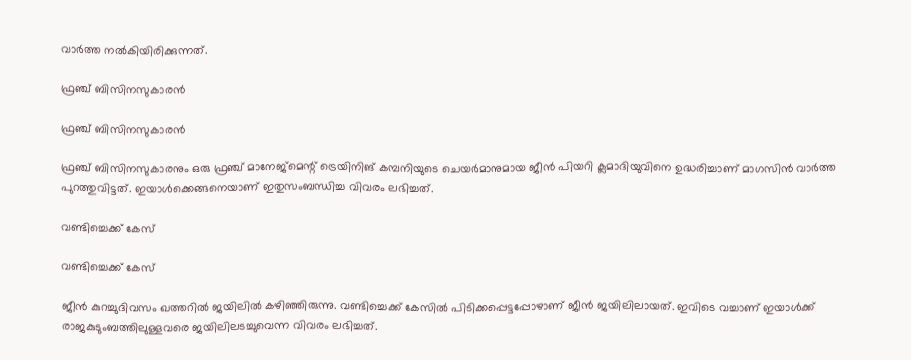വാര്‍ത്ത നല്‍കിയിരിക്കുന്നത്.

ഫ്രഞ്ച് ബിസിനസുകാരന്‍

ഫ്രഞ്ച് ബിസിനസുകാരന്‍

ഫ്രഞ്ച് ബിസിനസുകാരനും ഒരു ഫ്രഞ്ച് മാനേജ്‌മെന്റ് ട്രെയിനിങ് കമ്പനിയുടെ ചെയര്‍മാനുമായ ജീന്‍ പിയറി ക്ലമാദിയുവിനെ ഉദ്ധരിച്ചാണ് മാഗസിന്‍ വാര്‍ത്ത പുറത്തുവിട്ടത്. ഇയാള്‍ക്കെങ്ങനെയാണ് ഇതുസംബന്ധിച്ച വിവരം ലഭിച്ചത്.

വണ്ടിച്ചെക്ക് കേസ്

വണ്ടിച്ചെക്ക് കേസ്

ജീന്‍ കുറച്ചുദിവസം ഖത്തറില്‍ ജയിലില്‍ കഴിഞ്ഞിരുന്നു. വണ്ടിച്ചെക്ക് കേസില്‍ പിടിക്കപ്പെട്ടപ്പോഴാണ് ജീന്‍ ജയിലിലായത്. ഇവിടെ വച്ചാണ് ഇയാള്‍ക്ക് രാജകുടുംബത്തിലുള്ളവരെ ജയിലിലടച്ചുവെന്ന വിവരം ലഭിച്ചത്.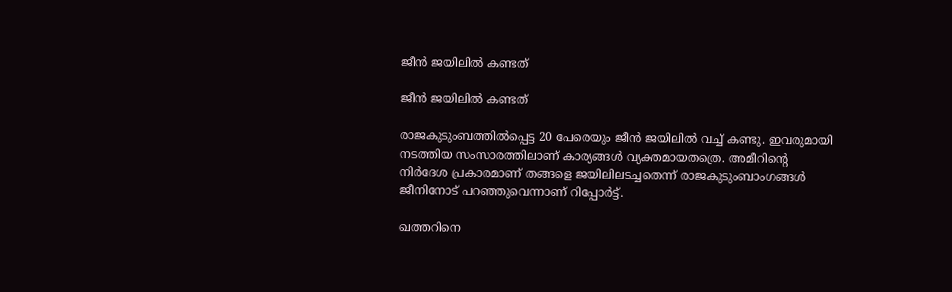ജീന്‍ ജയിലില്‍ കണ്ടത്

ജീന്‍ ജയിലില്‍ കണ്ടത്

രാജകുടുംബത്തില്‍പ്പെട്ട 20 പേരെയും ജീന്‍ ജയിലില്‍ വച്ച് കണ്ടു. ഇവരുമായി നടത്തിയ സംസാരത്തിലാണ് കാര്യങ്ങള്‍ വ്യക്തമായതത്രെ. അമീറിന്റെ നിര്‍ദേശ പ്രകാരമാണ് തങ്ങളെ ജയിലിലടച്ചതെന്ന് രാജകുടുംബാംഗങ്ങള്‍ ജീനിനോട് പറഞ്ഞുവെന്നാണ് റിപ്പോര്‍ട്ട്.

ഖത്തറിനെ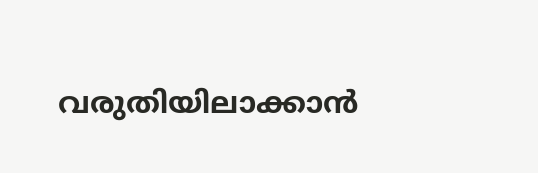വരുതിയിലാക്കാന്‍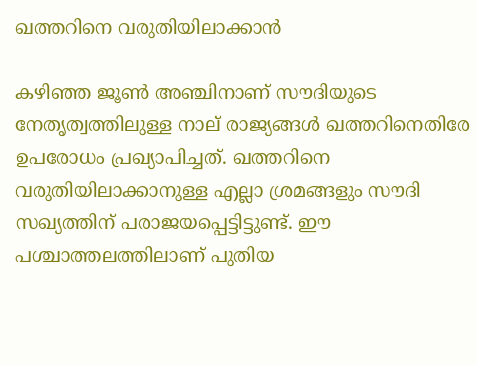ഖത്തറിനെ വരുതിയിലാക്കാന്‍

കഴിഞ്ഞ ജൂണ്‍ അഞ്ചിനാണ് സൗദിയുടെ നേതൃത്വത്തിലുള്ള നാല് രാജ്യങ്ങള്‍ ഖത്തറിനെതിരേ ഉപരോധം പ്രഖ്യാപിച്ചത്. ഖത്തറിനെ വരുതിയിലാക്കാനുള്ള എല്ലാ ശ്രമങ്ങളും സൗദി സഖ്യത്തിന് പരാജയപ്പെട്ടിട്ടുണ്ട്. ഈ പശ്ചാത്തലത്തിലാണ് പുതിയ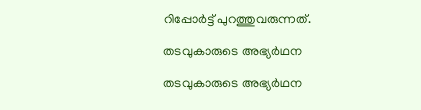റിപ്പോര്‍ട്ട് പുറത്തുവരുന്നത്.

തടവുകാരുടെ അഭ്യര്‍ഥന

തടവുകാരുടെ അഭ്യര്‍ഥന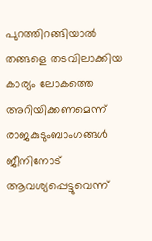പുറത്തിറങ്ങിയാല്‍ തങ്ങളെ തടവിലാക്കിയ കാര്യം ലോകത്തെ അറിയിക്കണമെന്ന് രാജകുടുംബാംഗങ്ങള്‍ ജീനിനോട് ആവശ്യപ്പെട്ടുവെന്ന്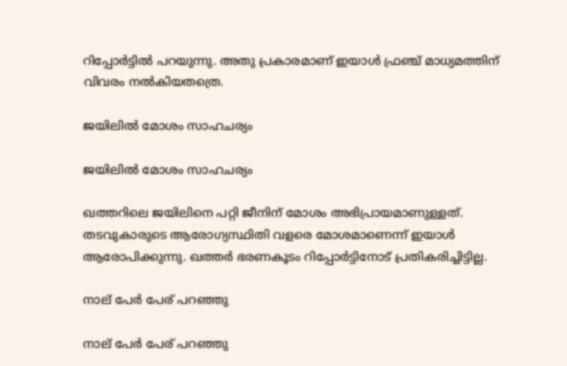റിപ്പോര്‍ട്ടില്‍ പറയുന്നു. അതു പ്രകാരമാണ് ഇയാള്‍ ഫ്രഞ്ച് മാധ്യമത്തിന് വിവരം നല്‍കിയതത്രെ.

ജയിലില്‍ മോശം സാഹചര്യം

ജയിലില്‍ മോശം സാഹചര്യം

ഖത്തറിലെ ജയിലിനെ പറ്റി ജീനിന് മോശം അഭിപ്രായമാണുള്ളത്. തടവുകാരുടെ ആരോഗ്യസ്ഥിതി വളരെ മോശമാണെന്ന് ഇയാള്‍ ആരോപിക്കുന്നു. ഖത്തര്‍ ഭരണകൂടം റിപ്പോര്‍ട്ടിനോട് പ്രതികരിച്ചിട്ടില്ല.

നാല് പേര്‍ പേര് പറഞ്ഞു

നാല് പേര്‍ പേര് പറഞ്ഞു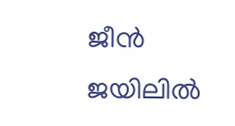ജീന്‍ ജയിലില്‍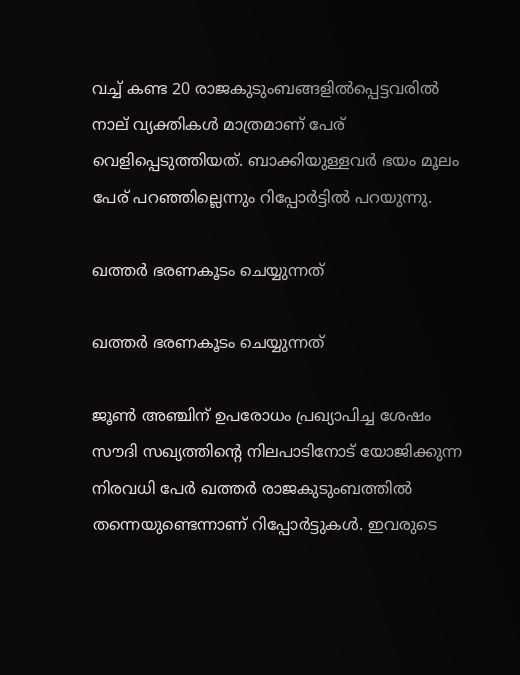വച്ച് കണ്ട 20 രാജകുടുംബങ്ങളില്‍പ്പെട്ടവരില്‍ നാല് വ്യക്തികള്‍ മാത്രമാണ് പേര് വെളിപ്പെടുത്തിയത്. ബാക്കിയുള്ളവര്‍ ഭയം മൂലം പേര് പറഞ്ഞില്ലെന്നും റിപ്പോര്‍ട്ടില്‍ പറയുന്നു.

ഖത്തര്‍ ഭരണകൂടം ചെയ്യുന്നത്

ഖത്തര്‍ ഭരണകൂടം ചെയ്യുന്നത്

ജൂണ്‍ അഞ്ചിന് ഉപരോധം പ്രഖ്യാപിച്ച ശേഷം സൗദി സഖ്യത്തിന്റെ നിലപാടിനോട് യോജിക്കുന്ന നിരവധി പേര്‍ ഖത്തര്‍ രാജകുടുംബത്തില്‍ തന്നെയുണ്ടെന്നാണ് റിപ്പോര്‍ട്ടുകള്‍. ഇവരുടെ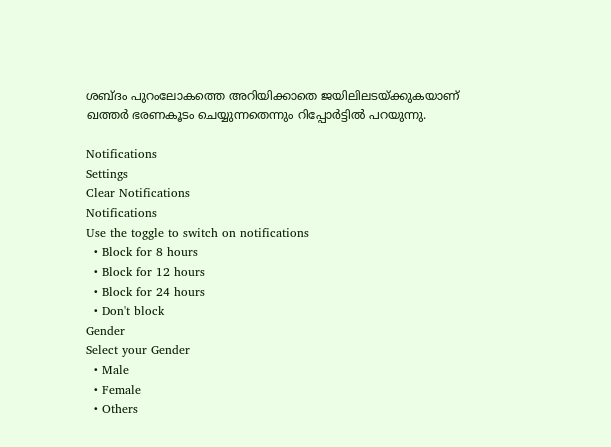ശബ്ദം പുറംലോകത്തെ അറിയിക്കാതെ ജയിലിലടയ്ക്കുകയാണ് ഖത്തര്‍ ഭരണകൂടം ചെയ്യുന്നതെന്നും റിപ്പോര്‍ട്ടില്‍ പറയുന്നു.

Notifications
Settings
Clear Notifications
Notifications
Use the toggle to switch on notifications
  • Block for 8 hours
  • Block for 12 hours
  • Block for 24 hours
  • Don't block
Gender
Select your Gender
  • Male
  • Female
  • Others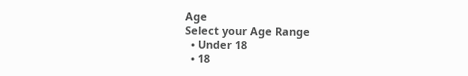Age
Select your Age Range
  • Under 18
  • 18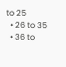to 25
  • 26 to 35
  • 36 to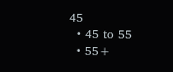45
  • 45 to 55
  • 55+